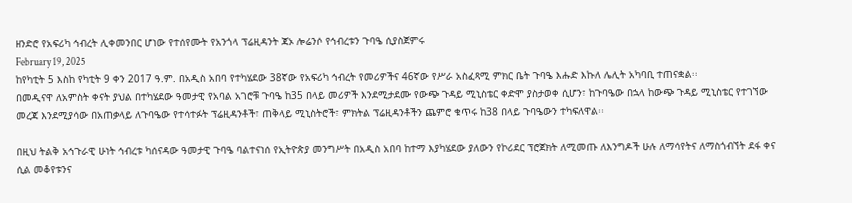ዘንድሮ የአፍሪካ ኅብረት ሊቀመንበር ሆነው የተሰየሙት የአንጎላ ፕሬዚዳንት ጃኦ ሎሬንሶ የኅብረቱን ጉባዔ ሲያስጀምሩ
February 19, 2025
ከየካቲት 5 እስከ የካቲት 9 ቀን 2017 ዓ.ም. በአዲስ አበባ የተካሄደው 38ኛው የአፍሪካ ኅብረት የመሪዎችና 46ኛው የሥራ አስፈጻሚ ምክር ቤት ጉባዔ እሑድ እኩለ ሌሊት አካባቢ ተጠናቋል፡፡
በመዲናዋ ለአምስት ቀናት ያህል በተካሄደው ዓመታዊ የአባል አገሮቹ ጉባዔ ከ35 በላይ መሪዎች እንደሚታደሙ የውጭ ጉዳይ ሚኒስቴር ቀድሞ ያስታወቀ ሲሆን፣ ከጉባዔው በኋላ ከውጭ ጉዳይ ሚኒስቴር የተገኘው መረጃ እንደሚያሳው በአጠቃላይ ለጉባዔው የተሳተፉት ፕሬዚዳንቶች፣ ጠቅላይ ሚኒስትሮች፣ ምክትል ፕሬዚዳንቶችን ጨምሮ ቁጥሩ ከ38 በላይ ጉባዔውን ተካፍለዋል፡፡

በዚህ ትልቅ አኅጉራዊ ሁነት ኅብረቱ ካሰናዳው ዓመታዊ ጉባዔ ባልተናነሰ የኢትዮጵያ መንግሥት በአዲስ አበባ ከተማ እያካሄደው ያለውን የኮሪደር ፕሮጀክት ለሚመጡ ለእንግዶች ሁሉ ለማሳየትና ለማስጎብኘት ደፋ ቀና ሲል መቆየቱንና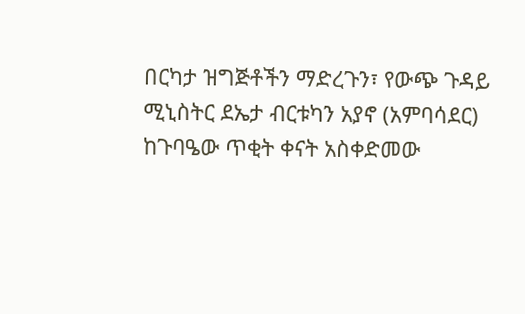በርካታ ዝግጅቶችን ማድረጉን፣ የውጭ ጉዳይ ሚኒስትር ደኤታ ብርቱካን አያኖ (አምባሳደር) ከጉባዔው ጥቂት ቀናት አስቀድመው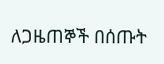ለጋዜጠኞች በሰጡት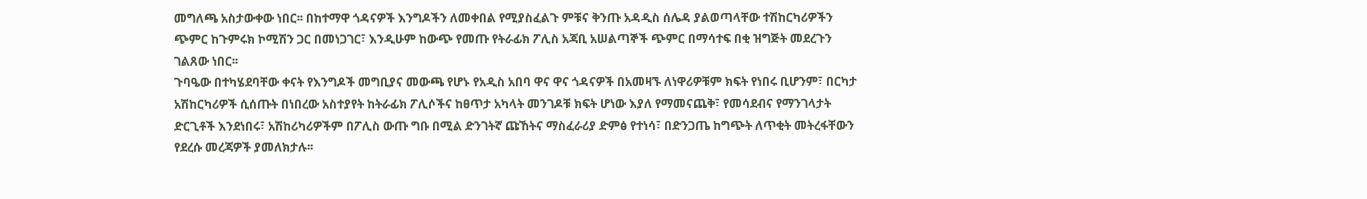መግለጫ አስታውቀው ነበር፡፡ በከተማዋ ጎዳናዎች እንግዶችን ለመቀበል የሚያስፈልጉ ምቹና ቅንጡ አዳዲስ ሰሌዳ ያልወጣላቸው ተሽከርካሪዎችን ጭምር ከጉምሩክ ኮሚሽን ጋር በመነጋገር፣ እንዲሁም ከውጭ የመጡ የትራፊክ ፖሊስ አጃቢ አሠልጣኞች ጭምር በማሳተፍ በቂ ዝግጅት መደረጉን ገልጸው ነበር፡፡
ጉባዔው በተካሄደባቸው ቀናት የእንግዶች መግቢያና መውጫ የሆኑ የአዲስ አበባ ዋና ዋና ጎዳናዎች በአመዛኙ ለነዋሪዎቹም ክፍት የነበሩ ቢሆንም፣ በርካታ አሽከርካሪዎች ሲሰጡት በነበረው አስተያየት ከትራፊክ ፖሊሶችና ከፀጥታ አካላት መንገዶቹ ክፍት ሆነው እያለ የማመናጨቅ፣ የመሳደብና የማንገላታት ድርጊቶች እንደነበሩ፣ አሽከሪካሪዎችም በፖሊስ ውጡ ግቡ በሚል ድንገትኛ ጩኸትና ማስፈራሪያ ድምፅ የተነሳ፣ በድንጋጤ ከግጭት ለጥቂት መትረፋቸውን የደረሱ መረጃዎች ያመለክታሉ፡፡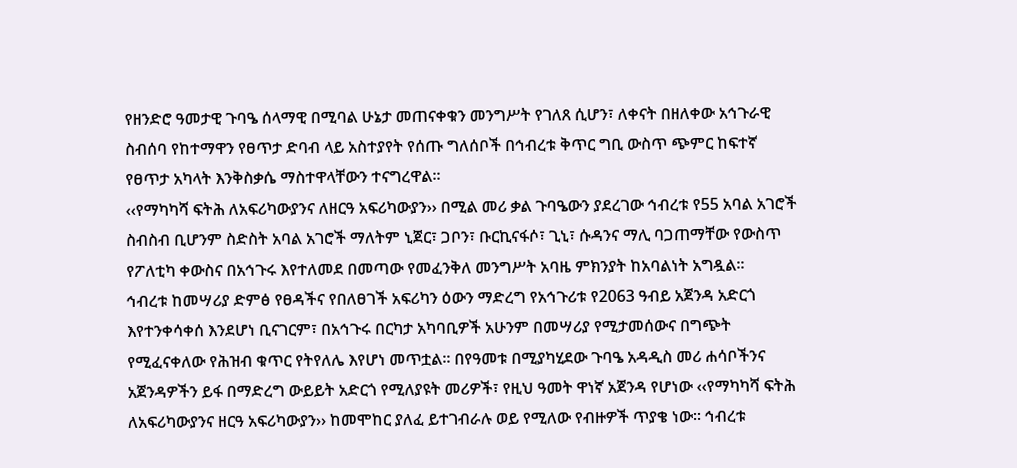የዘንድሮ ዓመታዊ ጉባዔ ሰላማዊ በሚባል ሁኔታ መጠናቀቁን መንግሥት የገለጸ ሲሆን፣ ለቀናት በዘለቀው አኅጉራዊ ስብሰባ የከተማዋን የፀጥታ ድባብ ላይ አስተያየት የሰጡ ግለሰቦች በኅብረቱ ቅጥር ግቢ ውስጥ ጭምር ከፍተኛ የፀጥታ አካላት እንቅስቃሴ ማስተዋላቸውን ተናግረዋል፡፡
‹‹የማካካሻ ፍትሕ ለአፍሪካውያንና ለዘርዓ አፍሪካውያን›› በሚል መሪ ቃል ጉባዔውን ያደረገው ኅብረቱ የ55 አባል አገሮች ስብስብ ቢሆንም ስድስት አባል አገሮች ማለትም ኒጀር፣ ጋቦን፣ ቡርኪናፋሶ፣ ጊኒ፣ ሱዳንና ማሊ ባጋጠማቸው የውስጥ የፖለቲካ ቀውስና በአኅጉሩ እየተለመደ በመጣው የመፈንቅለ መንግሥት አባዜ ምክንያት ከአባልነት አግዷል፡፡
ኅብረቱ ከመሣሪያ ድምፅ የፀዳችና የበለፀገች አፍሪካን ዕውን ማድረግ የአኅጉሪቱ የ2063 ዓብይ አጀንዳ አድርጎ እየተንቀሳቀሰ እንደሆነ ቢናገርም፣ በአኅጉሩ በርካታ አካባቢዎች አሁንም በመሣሪያ የሚታመሰውና በግጭት የሚፈናቀለው የሕዝብ ቁጥር የትየለሌ እየሆነ መጥቷል፡፡ በየዓመቱ በሚያካሂደው ጉባዔ አዳዲስ መሪ ሐሳቦችንና አጀንዳዎችን ይፋ በማድረግ ውይይት አድርጎ የሚለያዩት መሪዎች፣ የዚህ ዓመት ዋነኛ አጀንዳ የሆነው ‹‹የማካካሻ ፍትሕ ለአፍሪካውያንና ዘርዓ አፍሪካውያን›› ከመሞከር ያለፈ ይተገብራሉ ወይ የሚለው የብዙዎች ጥያቄ ነው፡፡ ኅብረቱ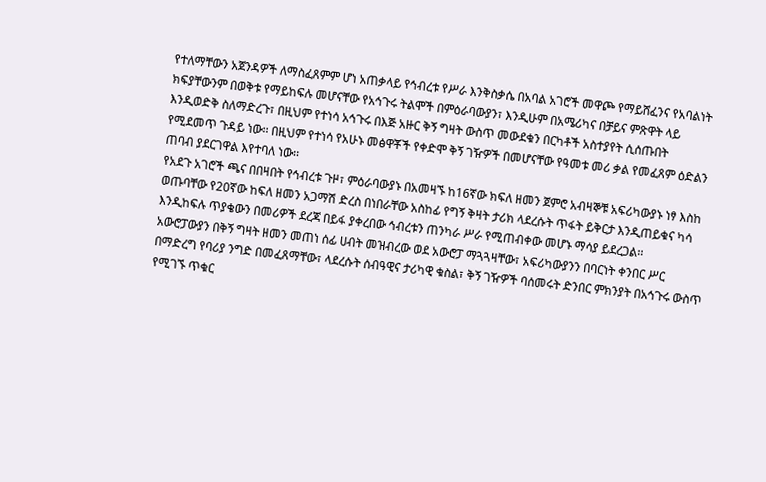የተለማቸውን አጀንዳዎች ለማስፈጸምም ሆነ አጠቃላይ የኅብረቱ የሥራ እንቅስቃሴ በአባል አገሮች መዋጮ የማይሸፈንና የአባልነት ክፍያቸውንም በወቅቱ የማይከፍሉ መሆናቸው የአኅጉሩ ትልሞች በምዕራባውያን፣ እንዲሁም በአሜሪካና በቻይና ምጽዋት ላይ እንዲወድቅ ስለማድረጉ፣ በዚህም የተነሳ አኅጉሩ በእጅ አዙር ቅኝ ግዛት ውስጥ መውደቁን በርካቶች አስተያየት ሲሰጡበት የሚደመጥ ጉዳይ ነው፡፡ በዚህም የተነሳ የአሁኑ መፅዋቾች የቀድሞ ቅኝ ገዥዎች በመሆናቸው የዓመቱ መሪ ቃል የመፈጸም ዕድልን ጠባብ ያደርገዋል እየተባለ ነው፡፡
የአደጉ አገሮች ጫና በበዛበት የኅብረቱ ጉዞ፣ ምዕራባውያኑ በአመዛኙ ከ16ኛው ክፍለ ዘመን ጀምሮ አብዛኞቹ አፍሪካውያኑ ነፃ እስከ ወጡባቸው የ20ኛው ከፍለ ዘመን አጋማሽ ድረስ በነበራቸው አስከፊ የግኝ ቅዛት ታሪክ ላደረሱት ጥፋት ይቅርታ እንዲጠይቁና ካሳ እንዲከፍሉ ጥያቄውን በመሪዎች ደረጃ በይፋ ያቀረበው ኅብረቱን ጠንካራ ሥራ የሚጠብቀው መሆኑ ማሳያ ይደረጋል፡፡
አውሮፓውያን በቅኝ ግዛት ዘመን መጠነ ሰፊ ሀብት መዝብረው ወደ አውሮፓ ማጓጓዛቸው፣ አፍሪካውያንን በባርነት ቀንበር ሥር በማድረግ የባሪያ ንግድ በመፈጸማቸው፣ ላደረሱት ሰብዓዊና ታሪካዊ ቁስል፣ ቅኝ ገዥዎች ባሰመሩት ድንበር ምክንያት በአኅጉሩ ውስጥ የሚገኙ ጥቁር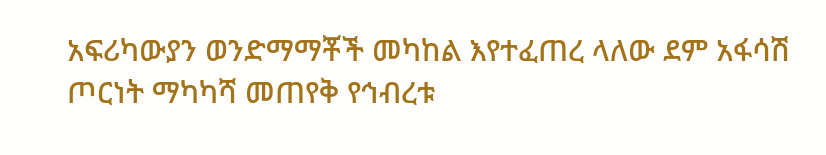አፍሪካውያን ወንድማማቾች መካከል እየተፈጠረ ላለው ደም አፋሳሽ ጦርነት ማካካሻ መጠየቅ የኅብረቱ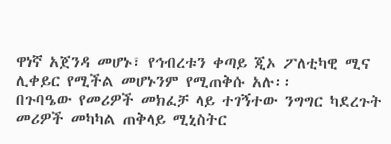ዋነኛ አጀንዳ መሆኑ፣ የኅብረቱን ቀጣይ ጂኦ ፖለቲካዊ ሚና ሊቀይር የሚችል መሆኑንም የሚጠቅሱ አሉ፡፡
በጉባዔው የመሪዎች መክፈቻ ላይ ተገኝተው ንግግር ካደረጉት መሪዎች መካካል ጠቅላይ ሚኒስትር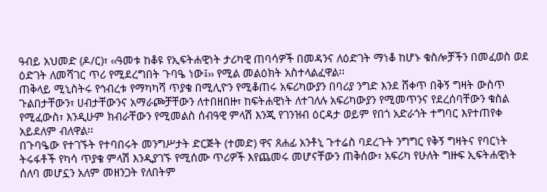ዓብይ አህመድ (ዶ/ር)፣ ‹‹ዓመቱ ከቆዩ የኢፍትሐዊነት ታሪካዊ ጠባሳዎች በመዳንና ለዕድገት ማነቆ ከሆኑ ቁስሎቻችን በመፈወስ ወደ ዕድገት ለመሻገር ጥሪ የሚደረግበት ጉባዔ ነው፤›› የሚል መልዕክት አስተላልፈዋል፡፡
ጠቅላይ ሚኒስትሩ የኅብረቱ የማካካሻ ጥያቄ በሚሊዮን የሚቆጠሩ አፍሪካውያን በባሪያ ንግድ እንደ ሸቀጥ በቅኝ ግዛት ውስጥ ጉልበታቸውን፣ ሀብታቸውንና አማራጮቻቸውን ለተበዘበዙ፣ ከፍትሐዊነት ለተገለሉ አፍሪካውያን የሚመጥንና የደረሰባቸውን ቁስል የሚፈውስ፣ እንዲሁም ክብራቸውን የሚመልስ ሰብዓዊ ምላሽ እንጂ የገንዝብ ዕርዳታ ወይም የበጎ አድራጎት ተግባር እየተጠየቀ አይደለም ብለዋል፡፡
በጉባዔው የተገኙት የተባበሩት መንግሥታት ድርጅት (ተመድ) ዋና ጸሐፊ አንቶኒ ጉተሬስ ባደረጉት ንግግር የቅኝ ግዛትና የባርነት ትሩፋቶች የካሳ ጥያቄ ምላሽ እንዲያገኙ የሚሰሙ ጥሪዎች እየጨመሩ መሆናቸውን ጠቅሰው፣ አፍሪካ የሁለት ግዙፍ ኢፍትሐዊነት ሰለባ መሆኗን አለም መዘንጋት የለበትም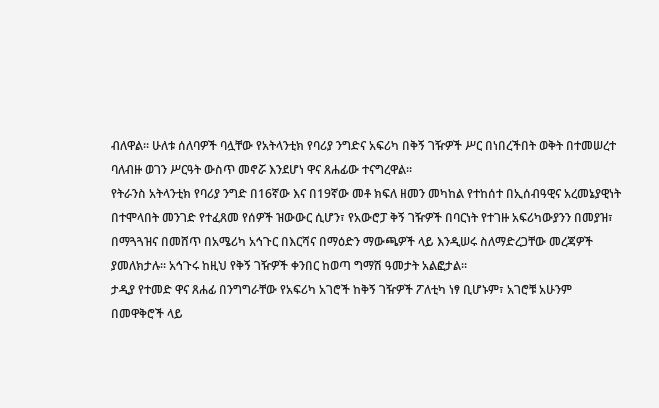ብለዋል፡፡ ሁለቱ ሰለባዎች ባሏቸው የአትላንቲክ የባሪያ ንግድና አፍሪካ በቅኝ ገዥዎች ሥር በነበረችበት ወቅት በተመሠረተ ባለብዙ ወገን ሥርዓት ውስጥ መኖሯ እንደሆነ ዋና ጸሐፊው ተናግረዋል፡፡
የትራንስ አትላንቲክ የባሪያ ንግድ በ16ኛው እና በ19ኛው መቶ ክፍለ ዘመን መካከል የተከሰተ በኢሰብዓዊና አረመኔያዊነት በተሞላበት መንገድ የተፈጸመ የሰዎች ዝውውር ሲሆን፣ የአውሮፓ ቅኝ ገዥዎች በባርነት የተገዙ አፍሪካውያንን በመያዝ፣ በማጓጓዝና በመሸጥ በአሜሪካ አኅጉር በእርሻና በማዕድን ማውጫዎች ላይ እንዲሠሩ ስለማድረጋቸው መረጃዎች ያመለክታሉ፡፡ አኅጉሩ ከዚህ የቅኝ ገዥዎች ቀንበር ከወጣ ግማሽ ዓመታት አልፎታል፡፡
ታዲያ የተመድ ዋና ጸሐፊ በንግግራቸው የአፍሪካ አገሮች ከቅኝ ገዥዎች ፖለቲካ ነፃ ቢሆኑም፣ አገሮቹ አሁንም በመዋቅሮች ላይ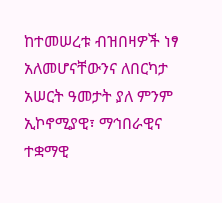ከተመሠረቱ ብዝበዛዎች ነፃ አለመሆናቸውንና ለበርካታ አሠርት ዓመታት ያለ ምንም ኢኮኖሚያዊ፣ ማኅበራዊና ተቋማዊ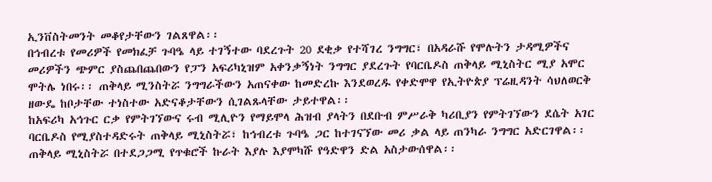ኢንቨስትመንት መቆየታቸውን ገልጸዋል፡፡
በኅብረቱ የመሪዎች የመክፈቻ ጉባዔ ላይ ተገኝተው ባደረጉት 20 ደቂቃ የተሻገረ ንግግር፣ በአዳራሹ የሞሉትን ታዳሚዎችና መሪዎችን ጭምር ያስጨበጨበውን የፓን አፍሪካኒዝም አቀንቃኝነት ንግግር ያደረጉት የባርቤዶስ ጠቅላይ ሚኒስትር ሚያ አሞር ሞትሌ ነበሩ፡፡ ጠቅላይ ሚንስትሯ ንግግራችውን አጠናቀው ከመድረኩ እንደወረዱ የቀድሞዋ የኢትዮጵያ ፕሬዚዳንት ሳህለወርቅ ዘውዴ ከቦታቸው ተነስተው አድናቆታቸውን ሲገልጹላቸው ታይተዋል፡፡
ከአፍሪካ አኅጉር ርቃ የምትገኘውና ሩብ ሚሊዮን የማይሞላ ሕዝብ ያላትን በደቡብ ምሥራቅ ካሪቢያን የምትገኘውን ደሴት አገር ባርቤዶስ የሚያስተዳድሩት ጠቅላይ ሚኒስትሯ፣ ከኅብረቱ ጉባዔ ጋር ከተገናኘው መሪ ቃል ላይ ጠንካራ ንግግር አድርገዋል፡፡ ጠቅላይ ሚኒስትሯ በተደጋጋሚ የጥቁሮች ኩራት እያሉ እያሞካሹ የዓድዋን ድል አስታውሰዋል፡፡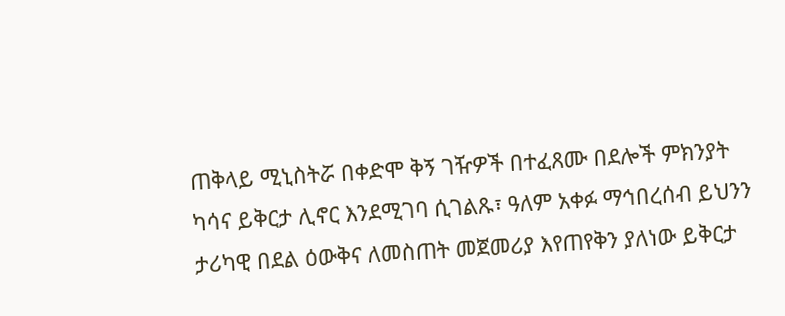ጠቅላይ ሚኒስትሯ በቀድሞ ቅኝ ገዥዎች በተፈጸሙ በደሎች ምክንያት ካሳና ይቅርታ ሊኖር እንደሚገባ ሲገልጹ፣ ዓለም አቀፉ ማኅበረሰብ ይህንን ታሪካዊ በደል ዕውቅና ለመስጠት መጀመሪያ እየጠየቅን ያለነው ይቅርታ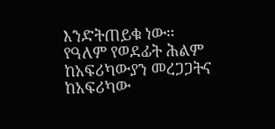እንድትጠይቁ ነው፡፡ የዓለም የወደፊት ሕልም ከአፍሪካውያን መረጋጋትና ከአፍሪካው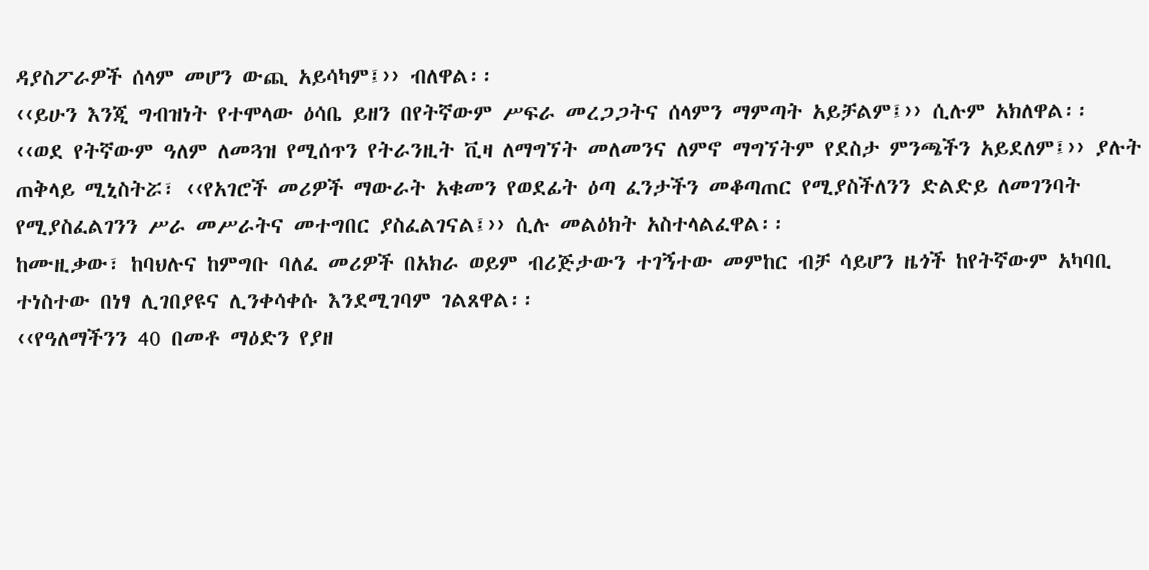ዳያስፖራዎች ሰላም መሆን ውጪ አይሳካም፤›› ብለዋል፡፡
‹‹ይሁን እንጂ ግብዝነት የተሞላው ዕሳቤ ይዘን በየትኛውም ሥፍራ መረጋጋትና ሰላምን ማምጣት አይቻልም፤›› ሲሉም አክለዋል፡፡
‹‹ወደ የትኛውም ዓለም ለመጓዝ የሚሰጥን የትራንዚት ቪዛ ለማግኘት መለመንና ለምኖ ማግኘትም የደስታ ምንጫችን አይደለም፤›› ያሉት ጠቅላይ ሚኒስትሯ፣ ‹‹የአገሮች መሪዎች ማውራት አቁመን የወደፊት ዕጣ ፈንታችን መቆጣጠር የሚያስችለንን ድልድይ ለመገንባት የሚያስፈልገንን ሥራ መሥራትና መተግበር ያስፈልገናል፤›› ሲሉ መልዕክት አስተላልፈዋል፡፡
ከሙዚቃው፣ ከባህሉና ከምግቡ ባለፈ መሪዎች በአክራ ወይም ብሪጅታውን ተገኝተው መምከር ብቻ ሳይሆን ዜጎች ከየትኛውም አካባቢ ተነስተው በነፃ ሊገበያዩና ሊንቀሳቀሱ እንደሚገባም ገልጸዋል፡፡
‹‹የዓለማችንን 40 በመቶ ማዕድን የያዘ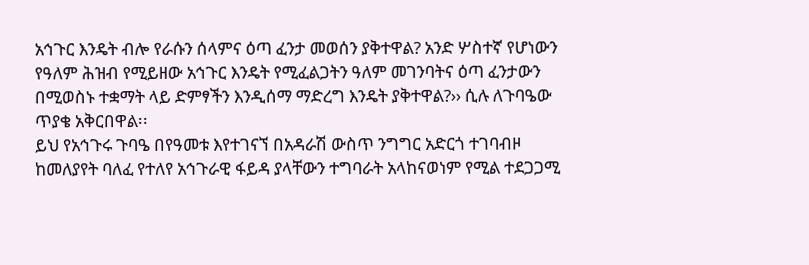አኅጉር እንዴት ብሎ የራሱን ሰላምና ዕጣ ፈንታ መወሰን ያቅተዋል? አንድ ሦስተኛ የሆነውን የዓለም ሕዝብ የሚይዘው አኅጉር እንዴት የሚፈልጋትን ዓለም መገንባትና ዕጣ ፈንታውን በሚወስኑ ተቋማት ላይ ድምፃችን እንዲሰማ ማድረግ እንዴት ያቅተዋል?›› ሲሉ ለጉባዔው ጥያቄ አቅርበዋል፡፡
ይህ የአኅጉሩ ጉባዔ በየዓመቱ እየተገናኘ በአዳራሽ ውስጥ ንግግር አድርጎ ተገባብዞ ከመለያየት ባለፈ የተለየ አኅጉራዊ ፋይዳ ያላቸውን ተግባራት አላከናወነም የሚል ተደጋጋሚ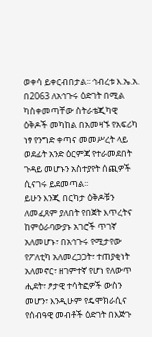ወቀሳ ይቀርብበታል፡፡ ኅብረቱ እ.ኤ.አ. በ2063 ለአኅጉሩ ዕድገት በሚል ካስቀመጣቸው ስትራቴጂካዊ ዕቅዶች መካከል በአመዛኙ የአፍሪካ ነፃ የንግድ ቀጣና መመሥረት ላይ ወደፊት አንድ ዕርምጃ የተራመደበት ጉዳይ መሆኑን አስተያየት ሰጪዎች ሲናገሩ ይደመጣል፡፡
ይሁን እንጂ በርካታ ዕቅዶቹን ለመፈጸም ያለበት የበጀት እጥረትና ከምዕራባውያኑ አገሮች ጥገኛ አለመሆኑ፣ በአኅጉሩ የሚታየው የፖለቲካ አለመረጋጋት፣ ተጠያቂነት አለመኖር፣ ዘገምተኛ የሆነ የለውጥ ሒደት፣ ፆታዊ ተሳትፎዎች ውስን መሆን፣ እንዲሁም የዴሞክራሲና የሰብዓዊ መብቶች ዕድገት በእጅጉ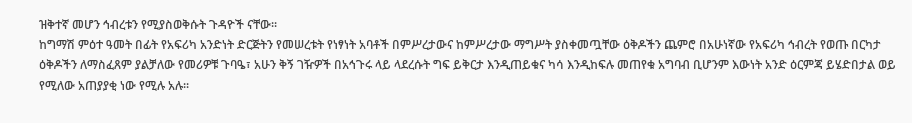ዝቅተኛ መሆን ኅብረቱን የሚያስወቅሱት ጉዳዮች ናቸው፡፡
ከግማሽ ምዕተ ዓመት በፊት የአፍሪካ አንድነት ድርጅትን የመሠረቱት የነፃነት አባቶች በምሥረታውና ከምሥረታው ማግሥት ያስቀመጧቸው ዕቅዶችን ጨምሮ በአሁነኛው የአፍሪካ ኅብረት የወጡ በርካታ ዕቅዶችን ለማስፈጸም ያልቻለው የመሪዎቹ ጉባዔ፣ አሁን ቅኝ ገዥዎች በአኅጉሩ ላይ ላደረሱት ግፍ ይቅርታ እንዲጠይቁና ካሳ እንዲከፍሉ መጠየቁ አግባብ ቢሆንም እውነት አንድ ዕርምጃ ይሄድበታል ወይ የሚለው አጠያያቂ ነው የሚሉ አሉ፡፡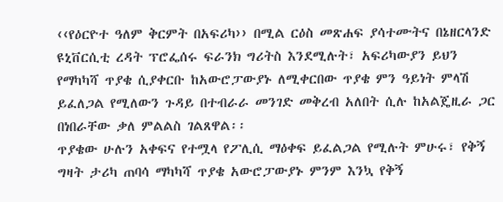‹‹የዕርዮተ ዓለም ቅርምት በአፍሪካ›› በሚል ርዕስ መጽሐፍ ያሳተሙትና በኔዘርላንድ ዩኒቨርሲቲ ረዳት ፕሮፌሰሩ ፍራንክ ግሪትስ እንደሚሉት፣ አፍሪካውያን ይህን የማካካሻ ጥያቄ ሲያቀርቡ ከአውሮፓውያኑ ለሚቀርበው ጥያቄ ምን ዓይነት ምላሽ ይፈለጋል የሚለውን ጉዳይ በተብራራ መንገድ መቅረብ አለበት ሲሉ ከአልጄዚራ ጋር በነበራቸው ቃለ ምልልስ ገልጸዋል፡፡
ጥያቄው ሁሉን አቀፍና የተሟላ የፖሊሲ ማዕቀፍ ይፈልጋል የሚሉት ምሁሩ፣ የቅኝ ግዛት ታሪካ ጠባሳ ማካካሻ ጥያቄ አውሮፓውያኑ ምንም እንኳ የቅኝ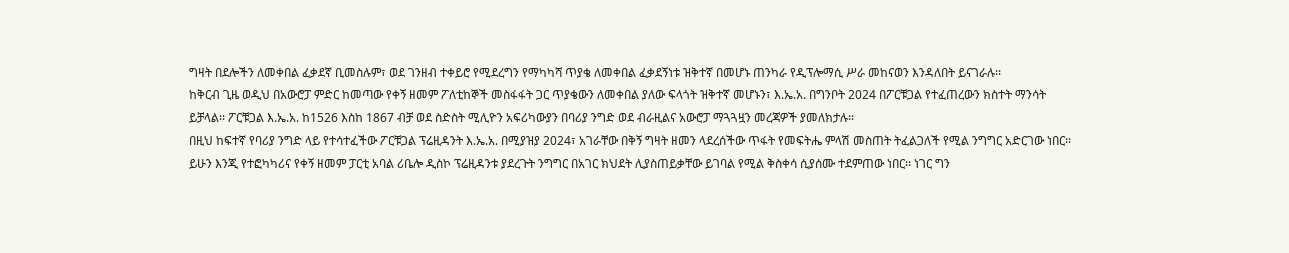ግዛት በደሎችን ለመቀበል ፈቃደኛ ቢመስሉም፣ ወደ ገንዘብ ተቀይሮ የሚደረግን የማካካሻ ጥያቄ ለመቀበል ፈቃደኝነቱ ዝቅተኛ በመሆኑ ጠንካራ የዲፕሎማሲ ሥራ መከናወን እንዳለበት ይናገራሉ፡፡
ከቅርብ ጊዜ ወዲህ በአውሮፓ ምድር ከመጣው የቀኝ ዘመም ፖለቲከኞች መስፋፋት ጋር ጥያቄውን ለመቀበል ያለው ፍላጎት ዝቅተኛ መሆኑን፣ እ.ኤ.አ. በግንቦት 2024 በፖርቹጋል የተፈጠረውን ክስተት ማንሳት ይቻላል፡፡ ፖርቹጋል እ.ኤ.አ. ከ1526 እስከ 1867 ብቻ ወደ ስድስት ሚሊዮን አፍሪካውያን በባሪያ ንግድ ወደ ብራዚልና አውሮፓ ማጓጓዟን መረጃዎች ያመለክታሉ፡፡
በዚህ ከፍተኛ የባሪያ ንግድ ላይ የተሳተፈችው ፖርቹጋል ፕሬዚዳንት እ.ኤ.አ. በሚያዝያ 2024፣ አገራቸው በቅኝ ግዛት ዘመን ላደረሰችው ጥፋት የመፍትሔ ምላሽ መስጠት ትፈልጋለች የሚል ንግግር አድርገው ነበር፡፡ ይሁን እንጂ የተፎካካሪና የቀኝ ዘመም ፓርቲ አባል ሪቤሎ ዲስኮ ፕሬዚዳንቱ ያደረጉት ንግግር በአገር ክህደት ሊያስጠይቃቸው ይገባል የሚል ቅስቀሳ ሲያሰሙ ተደምጠው ነበር፡፡ ነገር ግን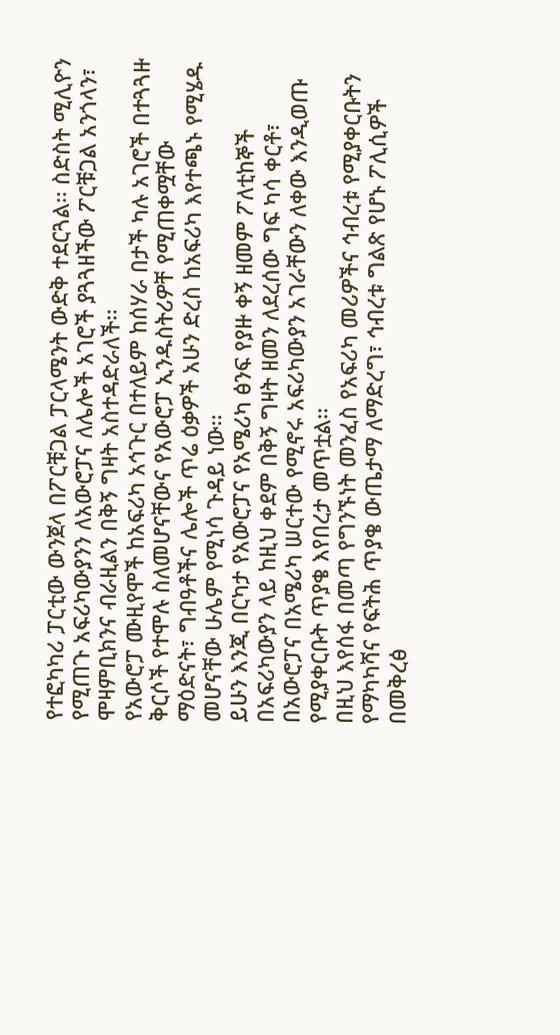የተፎካካሪ ፓርቲው ውንጀላ በፖርቹጋል ፓርላሜንት ውድቅ ተደርጓል፡፡ ስድስት ሚሊዮን የሚጠጉ አፍሪካውያንን ለአውሮፓና ለሌሎች አገሮች ያጓጓዘችው ፖርቹጋል አንጎላን፣ ሞዛምቢክንና ብራዚልን በቅኝ ግዛት አስተዳድራለች፡፡
የአውሮፓ ሙዚየሞች ከአፍሪካ አኅጉር በተለይም ከሰሃራ በታች ካሉ አገሮች በተጓጓዙ ቅርሶች የተሞሉ ስለመሆናቸውና የአውሮፓ ኢንዱስትሪዎቸ የሚጠቀሟቸው ማዕድናት፣ ግብዓቶችና ሌሎች ጥሬ ዕቃዎች አሁን ድረስ ከአፍሪካ እየተጫኑ የሚሄዱ መሆናቸው ሁሌም የሚነሳ ጉዳይ ነው፡፡
ይሁን እንጂ በርካታ የአውሮፓና የአሜሪካ ፅንፍ የያዙ ቀኝ ዘመም ፖለቲከኞች በአፍሪካውያን ላይ ከዚህ ቀደም በቅኝ ግዛት ዘመን ለደረሰው ግፍ ካሳ ቀርቶ፣ በአውሮፓና በአሜሪካ ሠርተው የሚኖሩ አፍሪካውያን አገራቸውን ለቀው እንዲወጡ የሚያቀርቡት ጥያቄ እየበረታ መጥቷል፡፡
በዚህ እየሰፋ በመጣ የግንኙነት መንፈስ የአፍሪካ መሪዎችና ኅብረቱ የሚያቀርቡትን የማካካሻና የፍትሕ ጥያቄ ውጤታማ ለማድረግ፣ ኅብረቱ ግልጽ የሆኑ ፖሊሲዎች በመቅረፅ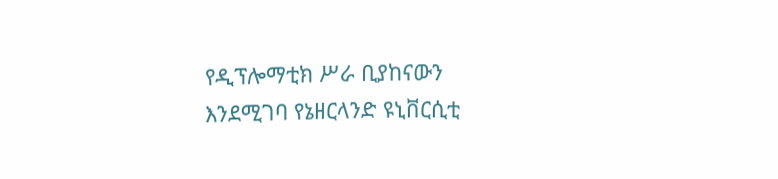የዲፕሎማቲክ ሥራ ቢያከናውን እንደሚገባ የኔዘርላንድ ዩኒቨርሲቲ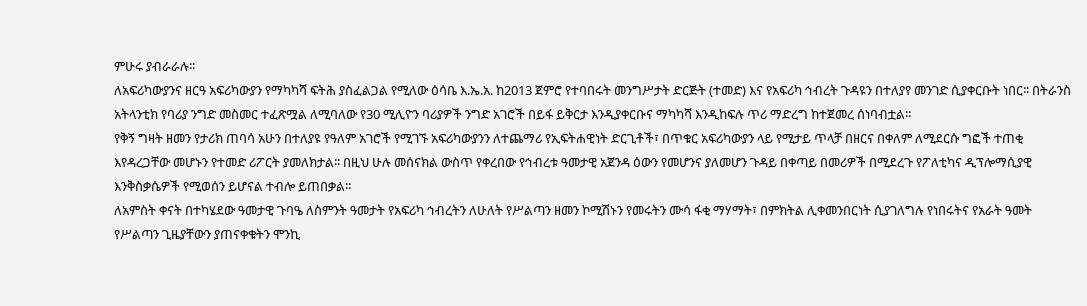ምሁሩ ያብራራሉ፡፡
ለአፍሪካውያንና ዘርዓ አፍሪካውያን የማካካሻ ፍትሕ ያስፈልጋል የሚለው ዕሳቤ እ.ኤ.አ. ከ2013 ጀምሮ የተባበሩት መንግሥታት ድርጅት (ተመድ) እና የአፍሪካ ኅብረት ጉዳዩን በተለያየ መንገድ ሲያቀርቡት ነበር፡፡ በትራንስ አትላንቲክ የባሪያ ንግድ መስመር ተፈጽሟል ለሚባለው የ30 ሚሊዮን ባሪያዎች ንግድ አገሮች በይፋ ይቅርታ እንዲያቀርቡና ማካካሻ እንዲከፍሉ ጥሪ ማድረግ ከተጀመረ ሰነባብቷል፡፡
የቅኝ ግዛት ዘመን የታሪክ ጠባሳ አሁን በተለያዩ የዓለም አገሮች የሚገኙ አፍሪካውያንን ለተጨማሪ የኢፍትሐዊነት ድርጊቶች፣ በጥቁር አፍሪካውያን ላይ የሚታይ ጥላቻ በዘርና በቀለም ለሚደርሱ ግፎች ተጠቂ እየዳረጋቸው መሆኑን የተመድ ሪፖርት ያመለክታል፡፡ በዚህ ሁሉ መሰናክል ውስጥ የቀረበው የኅብረቱ ዓመታዊ አጀንዳ ዕውን የመሆንና ያለመሆን ጉዳይ በቀጣይ በመሪዎች በሚደረጉ የፖለቲካና ዲፕሎማሲያዊ እንቅስቃሴዎች የሚወሰን ይሆናል ተብሎ ይጠበቃል፡፡
ለአምስት ቀናት በተካሄደው ዓመታዊ ጉባዔ ለስምንት ዓመታት የአፍሪካ ኅብረትን ለሁለት የሥልጣን ዘመን ኮሚሽኑን የመሩትን ሙሳ ፋቂ ማሃማት፣ በምክትል ሊቀመንበርነት ሲያገለግሉ የነበሩትና የአራት ዓመት የሥልጣን ጊዜያቸውን ያጠናቀቁትን ሞንኪ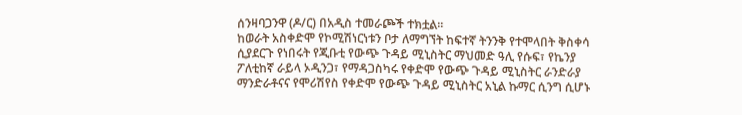ሰንዛባጋንዋ (ዶ/ር) በአዲስ ተመራጮች ተክቷል፡፡
ከወራት አስቀድሞ የኮሚሽነርነቱን ቦታ ለማግኘት ከፍተኛ ትንንቅ የተሞላበት ቅስቀሳ ሲያደርጉ የነበሩት የጂቡቲ የውጭ ጉዳይ ሚኒስትር ማህመድ ዓሊ የሱፍ፣ የኬንያ ፖለቲከኛ ራይላ ኦዲንጋ፣ የማዳጋስካሩ የቀድሞ የውጭ ጉዳይ ሚኒስትር ራንድራያ ማንድራቶናና የሞሪሽየስ የቀድሞ የውጭ ጉዳይ ሚኒስትር አኒል ኩማር ሲንግ ሲሆኑ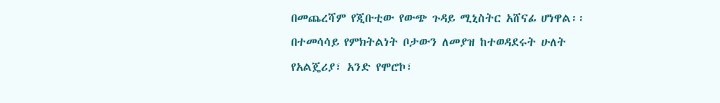በመጨረሻም የጂቡቲው የውጭ ጉዳይ ሚኒስትር አሸናፊ ሆነዋል፡፡
በተመሳሳይ የምክትልነት ቦታውን ለመያዝ ከተወዳደሩት ሁለት የአልጄሪያ፣ አንድ የሞሮኮ፣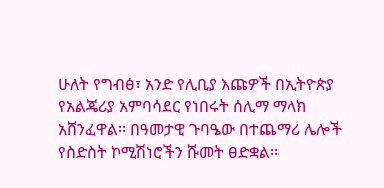ሁለት የግብፅ፣ አንድ የሊቢያ እጩዎች በኢትዮጵያ የአልጄሪያ አምባሳደር የነበሩት ሰሊማ ማላክ አሸንፈዋል፡፡ በዓመታዊ ጉባዔው በተጨማሪ ሌሎች የስድስት ኮሚሽነሮችን ሹመት ፀድቋል፡፡